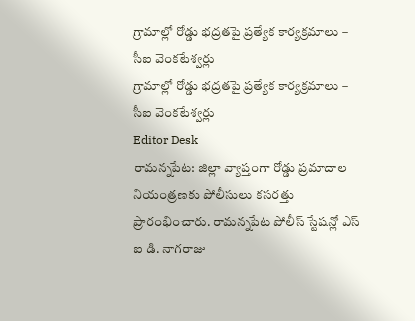గ్రామాల్లో రోడ్డు భద్రతపై ప్రత్యేక కార్యక్రమాలు – సీఐ వెంకటేశ్వర్లు
గ్రామాల్లో రోడ్డు భద్రతపై ప్రత్యేక కార్యక్రమాలు – సీఐ వెంకటేశ్వర్లు
Editor Desk
రామన్నపేట: జిల్లా వ్యాప్తంగా రోడ్డు ప్రమాదాల నియంత్రణకు పోలీసులు కసరత్తు ప్రారంభించారు. రామన్నపేట పోలీస్ స్టేషన్లో ఎస్ ఐ డి. నాగరాజు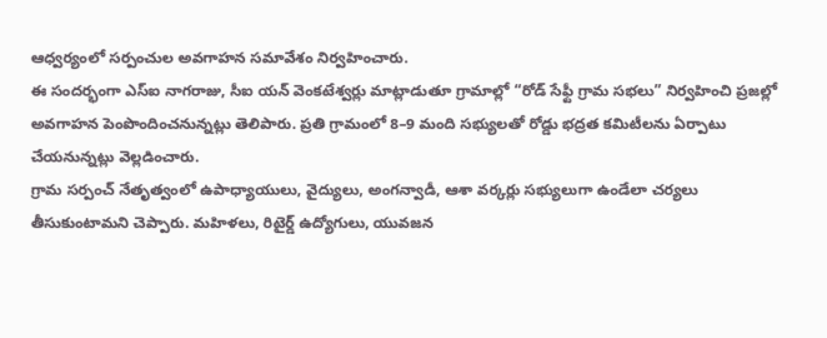ఆధ్వర్యంలో సర్పంచుల అవగాహన సమావేశం నిర్వహించారు.
ఈ సందర్భంగా ఎస్ఐ నాగరాజు, సీఐ యన్ వెంకటేశ్వర్లు మాట్లాడుతూ గ్రామాల్లో “రోడ్ సేఫ్టీ గ్రామ సభలు” నిర్వహించి ప్రజల్లో అవగాహన పెంపొందించనున్నట్లు తెలిపారు. ప్రతి గ్రామంలో 8–9 మంది సభ్యులతో రోడ్డు భద్రత కమిటీలను ఏర్పాటు చేయనున్నట్లు వెల్లడించారు.
గ్రామ సర్పంచ్ నేతృత్వంలో ఉపాధ్యాయులు, వైద్యులు, అంగన్వాడీ, ఆశా వర్కర్లు సభ్యులుగా ఉండేలా చర్యలు తీసుకుంటామని చెప్పారు. మహిళలు, రిటైర్డ్ ఉద్యోగులు, యువజన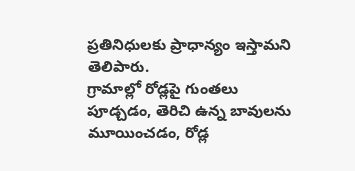ప్రతినిధులకు ప్రాధాన్యం ఇస్తామని తెలిపారు.
గ్రామాల్లో రోడ్లపై గుంతలు పూడ్చడం, తెరిచి ఉన్న బావులను మూయించడం, రోడ్ల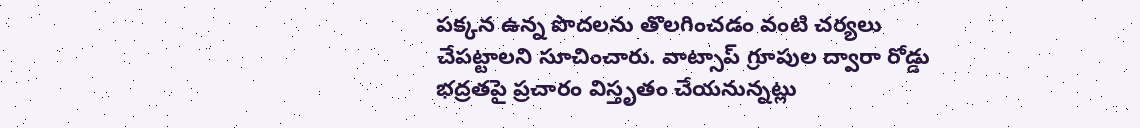పక్కన ఉన్న పొదలను తొలగించడం వంటి చర్యలు చేపట్టాలని సూచించారు. వాట్సాప్ గ్రూపుల ద్వారా రోడ్డు భద్రతపై ప్రచారం విస్తృతం చేయనున్నట్లు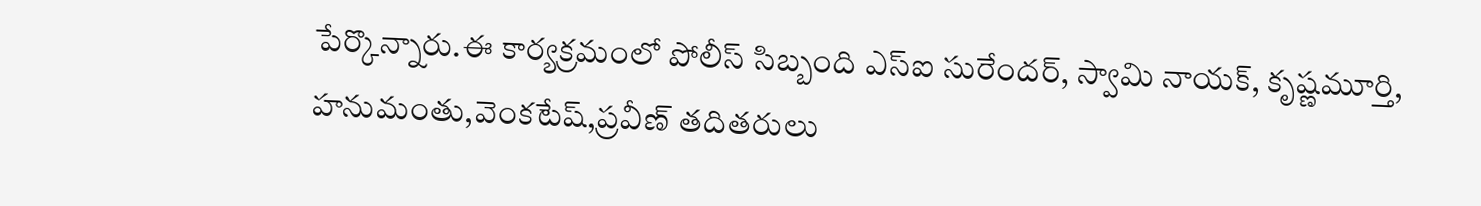పేర్కొన్నారు.ఈ కార్యక్రమంలో పోలీస్ సిబ్బంది ఎస్ఐ సురేందర్, స్వామి నాయక్, కృష్ణమూర్తి, హనుమంతు,వెంకటేష్,ప్రవీణ్ తదితరులు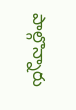పాల్గొన్నారు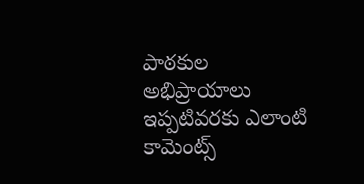పాఠకుల అభిప్రాయాలు
ఇప్పటివరకు ఎలాంటి కామెంట్స్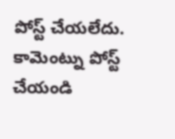పోస్ట్ చేయలేదు.
కామెంట్ను పోస్ట్ చేయండి